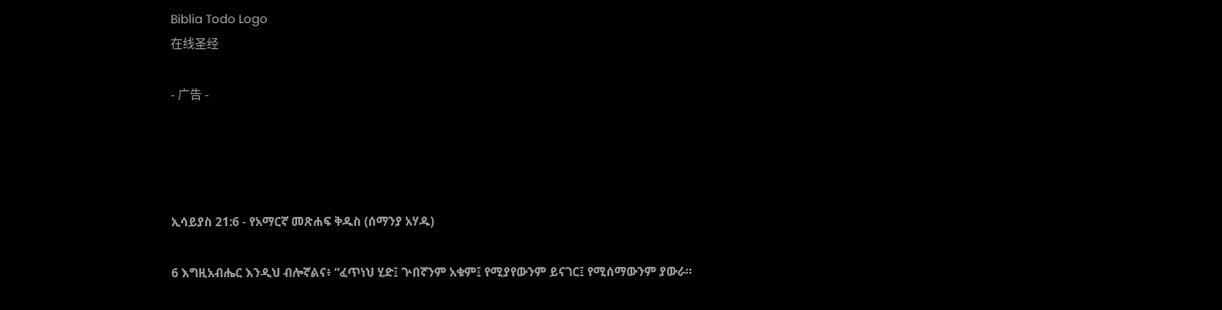Biblia Todo Logo
在线圣经

- 广告 -




ኢሳይያስ 21:6 - የአማርኛ መጽሐፍ ቅዱስ (ሰማንያ አሃዱ)

6 እግዚአብሔር እንዲህ ብሎኛልና፥ “ፈጥነህ ሂድ፤ ጕበኛንም አቁም፤ የሚያየውንም ይናገር፤ የሚሰማውንም ያውራ።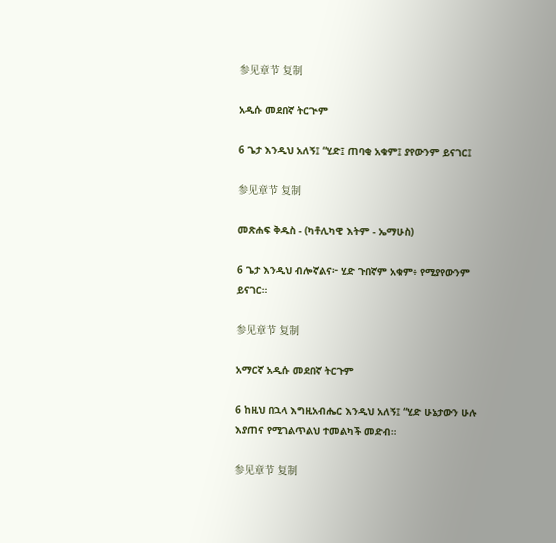参见章节 复制

አዲሱ መደበኛ ትርጒም

6 ጌታ እንዲህ አለኝ፤ “ሂድ፤ ጠባቂ አቁም፤ ያየውንም ይናገር፤

参见章节 复制

መጽሐፍ ቅዱስ - (ካቶሊካዊ እትም - ኤማሁስ)

6 ጌታ እንዲህ ብሎኛልና፦ ሂድ ጉበኛም አቁም፥ የሚያየውንም ይናገር።

参见章节 复制

አማርኛ አዲሱ መደበኛ ትርጉም

6 ከዚህ በኋላ እግዚአብሔር እንዲህ አለኝ፤ “ሂድ ሁኔታውን ሁሉ እያጠና የሚገልጥልህ ተመልካች መድብ።

参见章节 复制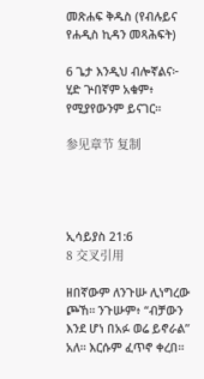መጽሐፍ ቅዱስ (የብሉይና የሐዲስ ኪዳን መጻሕፍት)

6 ጌታ እንዲህ ብሎኛልና፦ ሂድ ጕበኛም አቁም፥ የሚያየውንም ይናገር።

参见章节 复制




ኢሳይያስ 21:6
8 交叉引用

ዘበኛውም ለንጉሡ ሊነግረው ጮኸ። ንጉሡም፥ “ብቻውን እንደ ሆነ በአፉ ወሬ ይኖራል” አለ። እርሱም ፈጥኖ ቀረበ።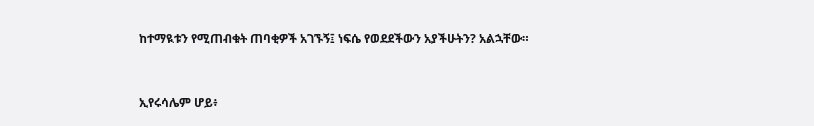ከተማዪቱን የሚጠብቁት ጠባቂዎች አገኙኝ፤ ነፍሴ የወደደችውን አያችሁትን? አልኋቸው።


ኢየሩሳሌም ሆይ፥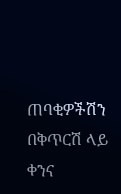ጠባቂዎችሽን በቅጥርሽ ላይ ቀንና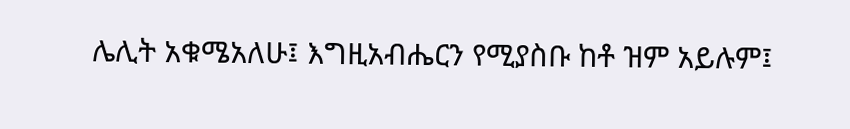ሌሊት አቁሜአለሁ፤ እግዚአብሔርን የሚያስቡ ከቶ ዝም አይሉም፤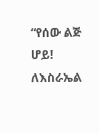“የሰው ልጅ ሆይ! ለእስራኤል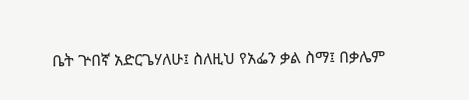ቤት ጕበኛ አድርጌሃለሁ፤ ስለዚህ የአፌን ቃል ስማ፤ በቃሌም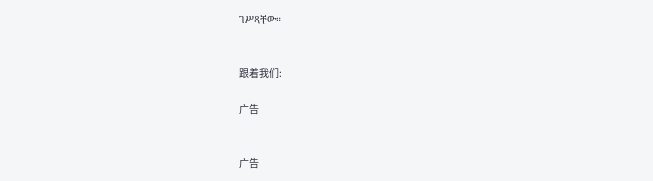ገሥጻቸው።


跟着我们:

广告


广告